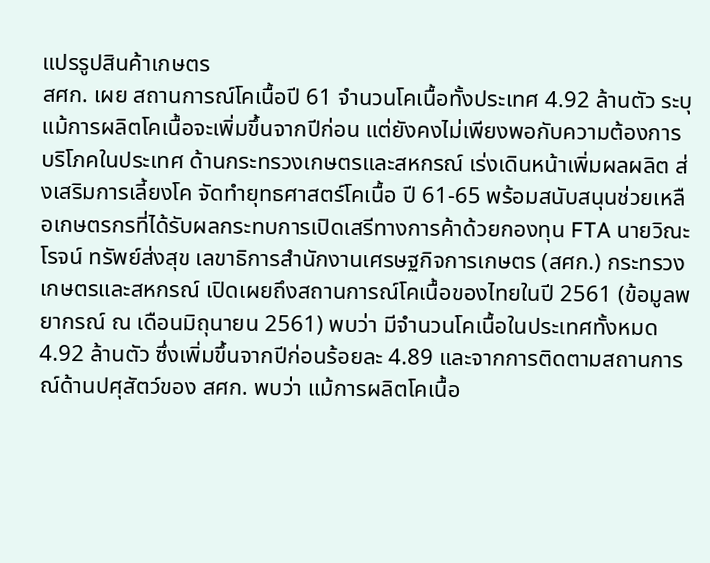แปรรูปสินค้าเกษตร
สศก. เผย สถานการณ์โคเนื้อปี 61 จำนวนโคเนื้อทั้งประเทศ 4.92 ล้านตัว ระบุ แม้การผลิตโคเนื้อจะเพิ่มขึ้นจากปีก่อน แต่ยังคงไม่เพียงพอกับความต้องการบริโภคในประเทศ ด้านกระทรวงเกษตรและสหกรณ์ เร่งเดินหน้าเพิ่มผลผลิต ส่งเสริมการเลี้ยงโค จัดทำยุทธศาสตร์โคเนื้อ ปี 61-65 พร้อมสนับสนุนช่วยเหลือเกษตรกรที่ได้รับผลกระทบการเปิดเสรีทางการค้าด้วยกองทุน FTA นายวิณะโรจน์ ทรัพย์ส่งสุข เลขาธิการสำนักงานเศรษฐกิจการเกษตร (สศก.) กระทรวงเกษตรและสหกรณ์ เปิดเผยถึงสถานการณ์โคเนื้อของไทยในปี 2561 (ข้อมูลพยากรณ์ ณ เดือนมิถุนายน 2561) พบว่า มีจำนวนโคเนื้อในประเทศทั้งหมด 4.92 ล้านตัว ซึ่งเพิ่มขึ้นจากปีก่อนร้อยละ 4.89 และจากการติดตามสถานการณ์ด้านปศุสัตว์ของ สศก. พบว่า แม้การผลิตโคเนื้อ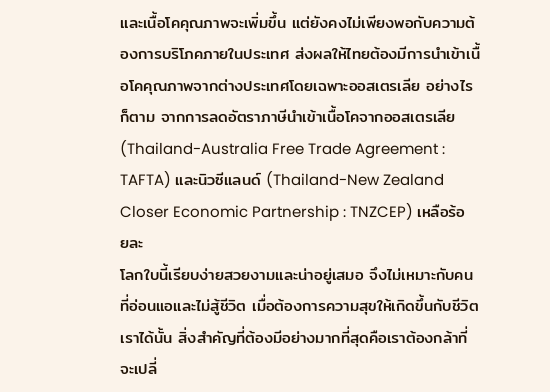และเนื้อโคคุณภาพจะเพิ่มขึ้น แต่ยังคงไม่เพียงพอกับความต้องการบริโภคภายในประเทศ ส่งผลให้ไทยต้องมีการนำเข้าเนื้อโคคุณภาพจากต่างประเทศโดยเฉพาะออสเตรเลีย อย่างไรก็ตาม จากการลดอัตราภาษีนำเข้าเนื้อโคจากออสเตรเลีย (Thailand-Australia Free Trade Agreement : TAFTA) และนิวซีแลนด์ (Thailand-New Zealand Closer Economic Partnership : TNZCEP) เหลือร้อยละ
โลกใบนี้เรียบง่ายสวยงามและน่าอยู่เสมอ จึงไม่เหมาะกับคนที่อ่อนแอและไม่สู้ชีวิต เมื่อต้องการความสุขให้เกิดขึ้นกับชีวิตเราได้นั้น สิ่งสำคัญที่ต้องมีอย่างมากที่สุดคือเราต้องกล้าที่จะเปลี่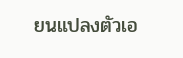ยนแปลงตัวเอ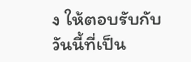ง ให้ตอบรับกับวันนี้ที่เป็น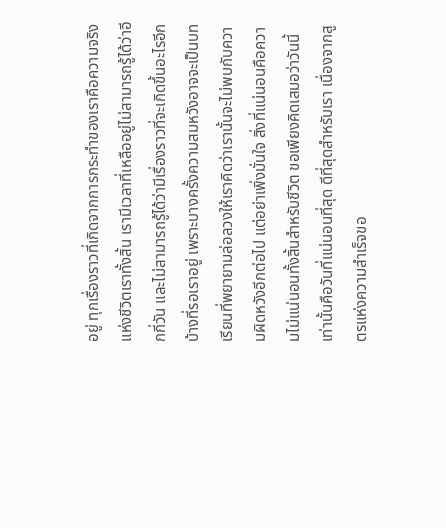อยู่ ทุกเรื่องราวที่เกิดจากการกระทำของเราคือความจริงแห่งชีวิตเราทั้งสิ้น เรามีเวลาที่เหลืออยู่ไม่สามารถรู้ได้ว่าอีกกี่วัน และไม่สามารถรู้ได้ว่ามีเรื่องราวที่จะเกิดขึ้นอะไรอีกบ้างที่รอเราอยู่ เพราะบางครั้งความสมหวังอาจจะเป็นบทเรียนที่พยายามล่อลวงให้เราคิดว่าเรานั้นจะไม่พบกับความผิดหวังอีกต่อไป แต่อย่าเพิ่งมั่นใจ สิ่งที่แน่นอนคือความไม่แน่นอนทั้งสิ้นสำหรับชีวิต ขอเพียงคิดเสมอว่าวันนี้เท่านั้นคือวันที่แน่นอนที่สุด ดีที่สุดสำหรับเรา เนื่องจากสูตรแห่งความสำเร็จขอ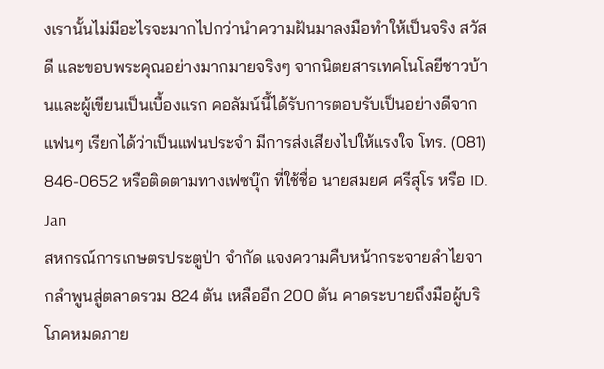งเรานั้นไม่มีอะไรจะมากไปกว่านำความฝันมาลงมือทำให้เป็นจริง สวัสดี และขอบพระคุณอย่างมากมายจริงๆ จากนิตยสารเทคโนโลยีชาวบ้านและผู้เขียนเป็นเบื้องแรก คอลัมน์นี้ได้รับการตอบรับเป็นอย่างดีจากแฟนๆ เรียกได้ว่าเป็นแฟนประจำ มีการส่งเสียงไปให้แรงใจ โทร. (081) 846-0652 หรือติดตามทางเฟซบุ๊ก ที่ใช้ชื่อ นายสมยศ ศรีสุโร หรือ ID. Jan
สหกรณ์การเกษตรประตูป่า จำกัด แจงความคืบหน้ากระจายลำไยจากลำพูนสู่ตลาดรวม 824 ตัน เหลืออีก 200 ตัน คาดระบายถึงมือผู้บริโภคหมดภาย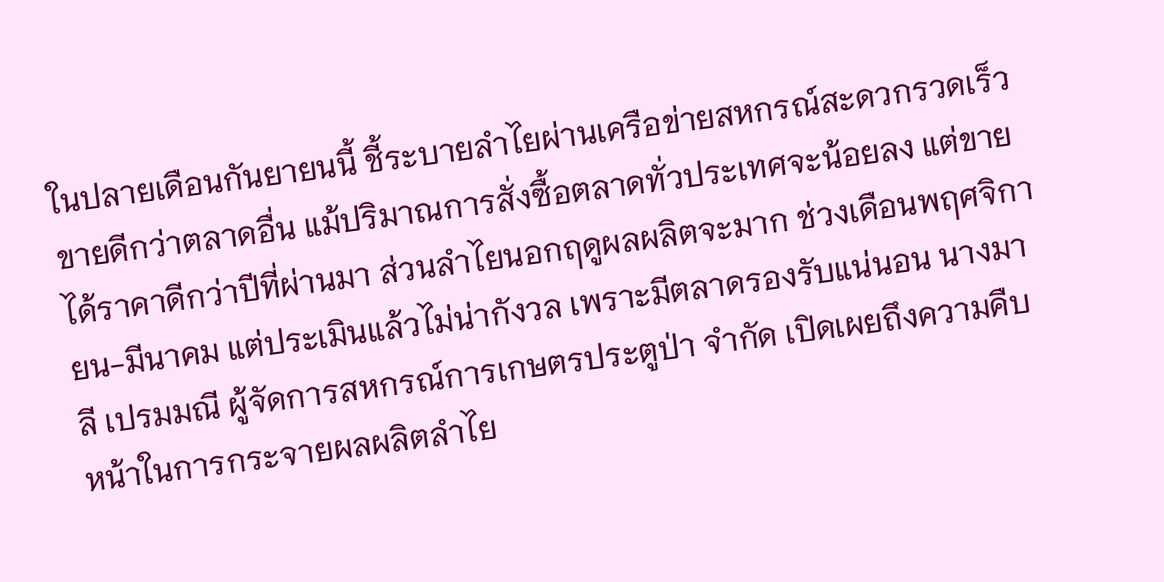ในปลายเดือนกันยายนนี้ ชี้ระบายลำไยผ่านเครือข่ายสหกรณ์สะดวกรวดเร็ว ขายดีกว่าตลาดอื่น แม้ปริมาณการสั่งซื้อตลาดทั่วประเทศจะน้อยลง แต่ขายได้ราคาดีกว่าปีที่ผ่านมา ส่วนลำไยนอกฤดูผลผลิตจะมาก ช่วงเดือนพฤศจิกายน-มีนาคม แต่ประเมินแล้วไม่น่ากังวล เพราะมีตลาดรองรับแน่นอน นางมาลี เปรมมณี ผู้จัดการสหกรณ์การเกษตรประตูป่า จำกัด เปิดเผยถึงความคืบหน้าในการกระจายผลผลิตลำไย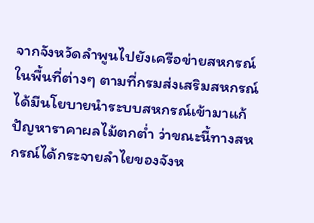จากจังหวัดลำพูนไปยังเครือข่ายสหกรณ์ในพื้นที่ต่างๆ ตามที่กรมส่งเสริมสหกรณ์ได้มีนโยบายนำระบบสหกรณ์เข้ามาแก้ปัญหาราคาผลไม้ตกต่ำ ว่าขณะนี้ทางสหกรณ์ได้กระจายลำไยของจังห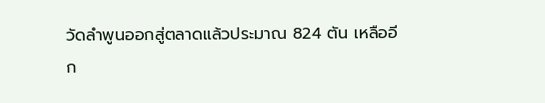วัดลำพูนออกสู่ตลาดแล้วประมาณ 824 ตัน เหลืออีก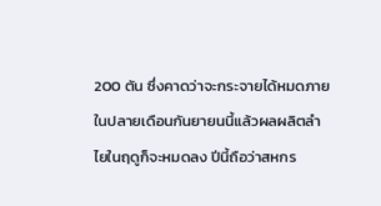200 ตัน ซึ่งคาดว่าจะกระจายได้หมดภายในปลายเดือนกันยายนนี้แล้วผลผลิตลำไยในฤดูก็จะหมดลง ปีนี้ถือว่าสหกร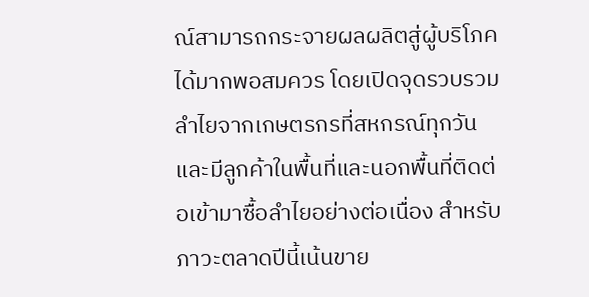ณ์สามารถกระจายผลผลิตสู่ผู้บริโภคได้มากพอสมควร โดยเปิดจุดรวบรวมลำไยจากเกษตรกรที่สหกรณ์ทุกวัน และมีลูกค้าในพื้นที่และนอกพื้นที่ติดต่อเข้ามาซื้อลำไยอย่างต่อเนื่อง สำหรับภาวะตลาดปีนี้เน้นขาย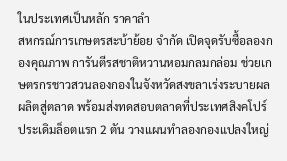ในประเทศเป็นหลัก ราคาลำ
สหกรณ์การเกษตรสะบ้าย้อย จำกัด เปิดจุดรับซื้อลองกองคุณภาพ การันตีรสชาติหวานหอมกลมกล่อม ช่วยเกษตรกรชาวสวนลองกองในจังหวัดสงขลาเร่งระบายผลผลิตสู่ตลาด พร้อมส่งทดสอบตลาดที่ประเทศสิงคโปร์ ประเดิมล็อตแรก 2 ตัน วางแผนทำลองกองแปลงใหญ่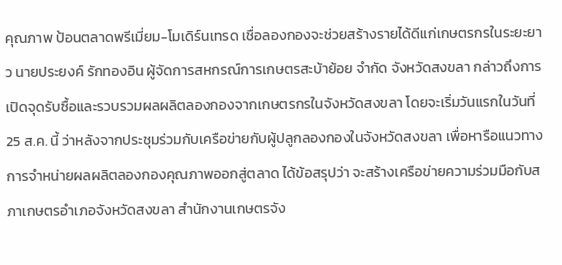คุณภาพ ป้อนตลาดพรีเมี่ยม-โมเดิร์นเทรด เชื่อลองกองจะช่วยสร้างรายได้ดีแก่เกษตรกรในระยะยาว นายประยงค์ รักทองอิน ผู้จัดการสหกรณ์การเกษตรสะบ้าย้อย จำกัด จังหวัดสงขลา กล่าวถึงการเปิดจุดรับซื้อและรวบรวมผลผลิตลองกองจากเกษตรกรในจังหวัดสงขลา โดยจะเริ่มวันแรกในวันที่ 25 ส.ค. นี้ ว่าหลังจากประชุมร่วมกับเครือข่ายกับผู้ปลูกลองกองในจังหวัดสงขลา เพื่อหารือแนวทางการจำหน่ายผลผลิตลองกองคุณภาพออกสู่ตลาด ได้ข้อสรุปว่า จะสร้างเครือข่ายความร่วมมือกับสภาเกษตรอำเภอจังหวัดสงขลา สำนักงานเกษตรจัง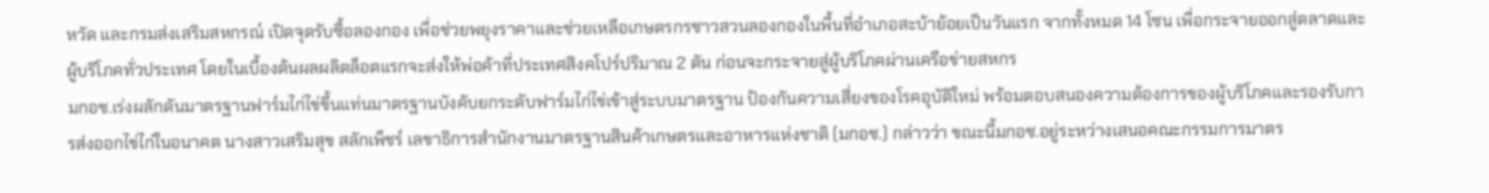หวัด และกรมส่งเสริมสหกรณ์ เปิดจุดรับซื้อลองกอง เพื่อช่วยพยุงราคาและช่วยเหลือเกษตรกรชาวสวนลองกองในพื้นที่อำเภอสะบ้าย้อยเป็นวันแรก จากทั้งหมด 14 โซน เพื่อกระจายออกสู่ตลาดและผู้บริโภคทั่วประเทศ โดยในเบื้องต้นผลผลิตล็อตแรกจะส่งให้พ่อค้าที่ประเทศสิงคโปร์ปริมาณ 2 ตัน ก่อนจะกระจายสู่ผู้บริโภคผ่านเครือข่ายสหกร
มกอช.เร่งผลักดันมาตรฐานฟาร์มไก่ไข่ขึ้นแท่นมาตรฐานบังคับยกระดับฟาร์มไก่ไข่เข้าสู่ระบบมาตรฐาน ป้องกันความเสี่ยงของโรคอุบัติใหม่ พร้อมตอบสนองความต้องการของผู้บริโภคและรองรับการส่งออกไข่ไก่ในอนาคต นางสาวเสริมสุข สลักเพ็ชร์ เลขาธิการสำนักงานมาตรฐานสินค้าเกษตรและอาหารแห่งชาติ (มกอช.) กล่าวว่า ขณะนี้มกอช.อยู่ระหว่างเสนอคณะกรรมการมาตร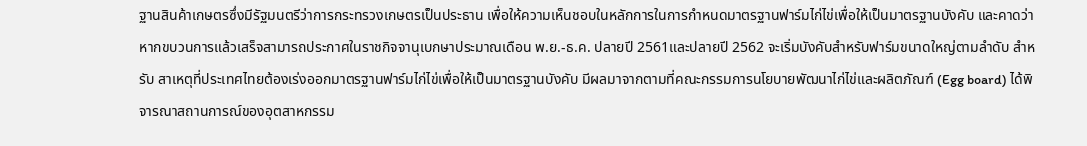ฐานสินค้าเกษตรซึ่งมีรัฐมนตรีว่าการกระทรวงเกษตรเป็นประธาน เพื่อให้ความเห็นชอบในหลักการในการกำหนดมาตรฐานฟาร์มไก่ไข่เพื่อให้เป็นมาตรฐานบังคับ และคาดว่าหากขบวนการแล้วเสร็จสามารถประกาศในราชกิจจานุเบกษาประมาณเดือน พ.ย.-ธ.ค. ปลายปี 2561และปลายปี 2562 จะเริ่มบังคับสำหรับฟาร์มขนาดใหญ่ตามลำดับ สำหรับ สาเหตุที่ประเทศไทยต้องเร่งออกมาตรฐานฟาร์มไก่ไข่เพื่อให้เป็นมาตรฐานบังคับ มีผลมาจากตามที่คณะกรรมการนโยบายพัฒนาไก่ไข่และผลิตภัณฑ์ (Egg board) ได้พิจารณาสถานการณ์ของอุตสาหกรรม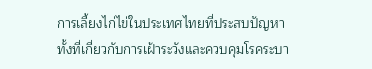การเลี้ยงไก่ไข่ในประเทศไทยที่ประสบปัญหา ทั้งที่เกี่ยวกับการเฝ้าระวังและควบคุมโรคระบา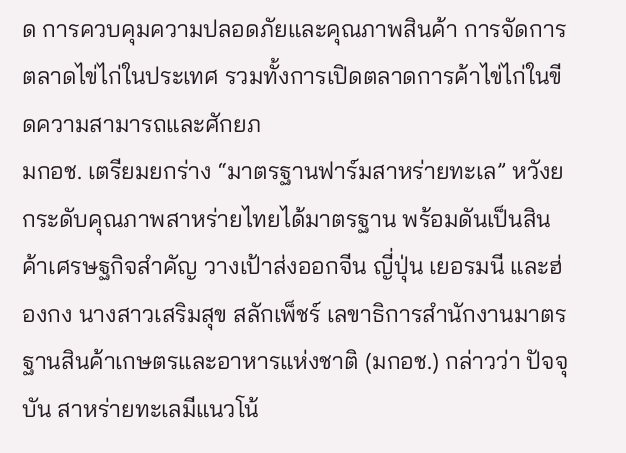ด การควบคุมความปลอดภัยและคุณภาพสินค้า การจัดการตลาดไข่ไก่ในประเทศ รวมทั้งการเปิดตลาดการค้าไข่ไก่ในขีดความสามารถและศักยภ
มกอช. เตรียมยกร่าง “มาตรฐานฟาร์มสาหร่ายทะเล” หวังยกระดับคุณภาพสาหร่ายไทยได้มาตรฐาน พร้อมดันเป็นสินค้าเศรษฐกิจสำคัญ วางเป้าส่งออกจีน ญี่ปุ่น เยอรมนี และฮ่องกง นางสาวเสริมสุข สลักเพ็ชร์ เลขาธิการสำนักงานมาตรฐานสินค้าเกษตรและอาหารแห่งชาติ (มกอช.) กล่าวว่า ปัจจุบัน สาหร่ายทะเลมีแนวโน้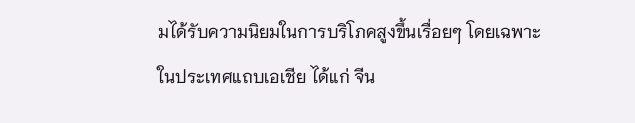มได้รับความนิยมในการบริโภคสูงขึ้นเรื่อยๆ โดยเฉพาะในประเทศแถบเอเชีย ได้แก่ จีน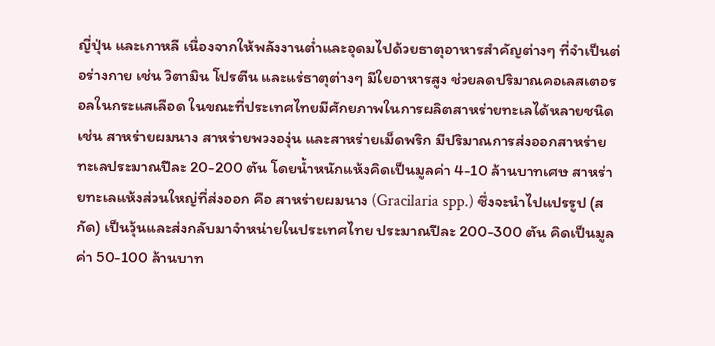ญี่ปุ่น และเกาหลี เนื่องจากให้พลังงานต่ำและอุดมไปด้วยธาตุอาหารสําคัญต่างๆ ที่จําเป็นต่อร่างกาย เช่น วิตามิน โปรตีน และแร่ธาตุต่างๆ มีใยอาหารสูง ช่วยลดปริมาณคอเลสเตอรอลในกระแสเลือด ในขณะที่ประเทศไทยมีศักยภาพในการผลิตสาหร่ายทะเลได้หลายชนิด เช่น สาหร่ายผมนาง สาหร่ายพวงองุ่น และสาหร่ายเม็ดพริก มีปริมาณการส่งออกสาหร่ายทะเลประมาณปีละ 20-200 ตัน โดยน้ำหนักแห้งคิดเป็นมูลค่า 4-10 ล้านบาทเศษ สาหร่ายทะเลแห้งส่วนใหญ่ที่ส่งออก คือ สาหร่ายผมนาง (Gracilaria spp.) ซึ่งจะนําไปแปรรูป (สกัด) เป็นวุ้นและส่งกลับมาจําหน่ายในประเทศไทย ประมาณปีละ 200-300 ตัน คิดเป็นมูลค่า 50-100 ล้านบาท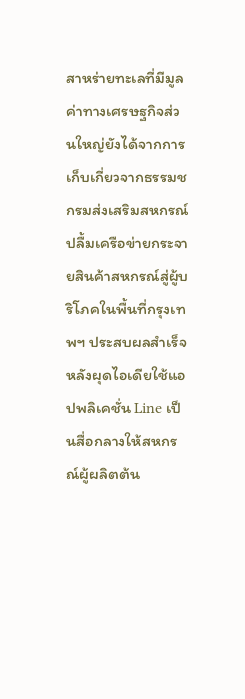สาหร่ายทะเลที่มีมูลค่าทางเศรษฐกิจส่วนใหญ่ยังได้จากการเก็บเกี่ยวจากธรรมช
กรมส่งเสริมสหกรณ์ปลื้มเครือข่ายกระจายสินค้าสหกรณ์สู่ผู้บริโภคในพื้นที่กรุงเทพฯ ประสบผลสำเร็จ หลังผุดไอเดียใช้แอปพลิเคชั่น Line เป็นสื่อกลางให้สหกรณ์ผู้ผลิตต้น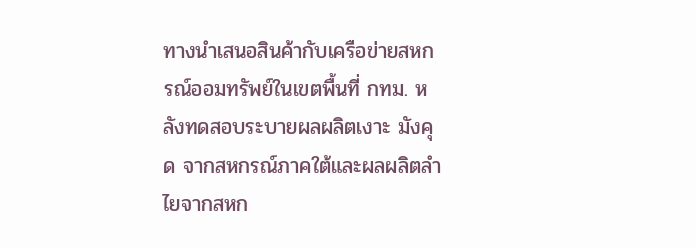ทางนำเสนอสินค้ากับเครือข่ายสหกรณ์ออมทรัพย์ในเขตพื้นที่ กทม. หลังทดสอบระบายผลผลิตเงาะ มังคุด จากสหกรณ์ภาคใต้และผลผลิตลำไยจากสหก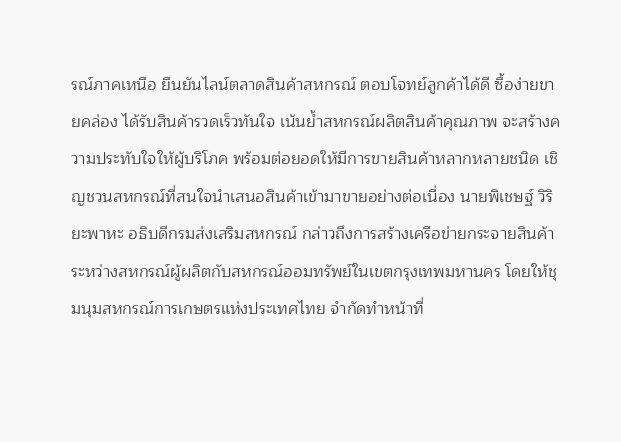รณ์ภาคเหนือ ยืนยันไลน์ตลาดสินค้าสหกรณ์ ตอบโจทย์ลูกค้าได้ดี ซื้อง่ายขายคล่อง ได้รับสินค้ารวดเร็วทันใจ เน้นย้ำสหกรณ์ผลิตสินค้าคุณภาพ จะสร้างความประทับใจให้ผู้บริโภค พร้อมต่อยอดให้มีการขายสินค้าหลากหลายชนิด เชิญชวนสหกรณ์ที่สนใจนำเสนอสินค้าเข้ามาขายอย่างต่อเนื่อง นายพิเชษฐ์ วิริยะพาหะ อธิบดีกรมส่งเสริมสหกรณ์ กล่าวถึงการสร้างเครือข่ายกระจายสินค้าระหว่างสหกรณ์ผู้ผลิตกับสหกรณ์ออมทรัพย์ในเขตกรุงเทพมหานคร โดยให้ชุมนุมสหกรณ์การเกษตรแห่งประเทศไทย จำกัดทำหน้าที่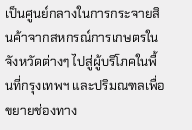เป็นศูนย์กลางในการกระจายสินค้าจากสหกรณ์การเกษตรในจังหวัดต่างๆ ไปสู่ผู้บริโภคในพื้นที่กรุงเทพฯ และปริมณฑลเพื่อขยายช่องทาง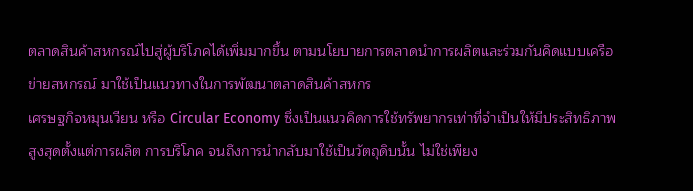ตลาดสินค้าสหกรณ์ไปสู่ผู้บริโภคได้เพิ่มมากขึ้น ตามนโยบายการตลาดนำการผลิตและร่วมกันคิดแบบเครือข่ายสหกรณ์ มาใช้เป็นแนวทางในการพัฒนาตลาดสินค้าสหกร
เศรษฐกิจหมุนเวียน หรือ Circular Economy ซึ่งเป็นแนวคิดการใช้ทรัพยากรเท่าที่จำเป็นให้มีประสิทธิภาพสูงสุดตั้งแต่การผลิต การบริโภค จนถึงการนำกลับมาใช้เป็นวัตถุดิบนั้น ไม่ใช่เพียง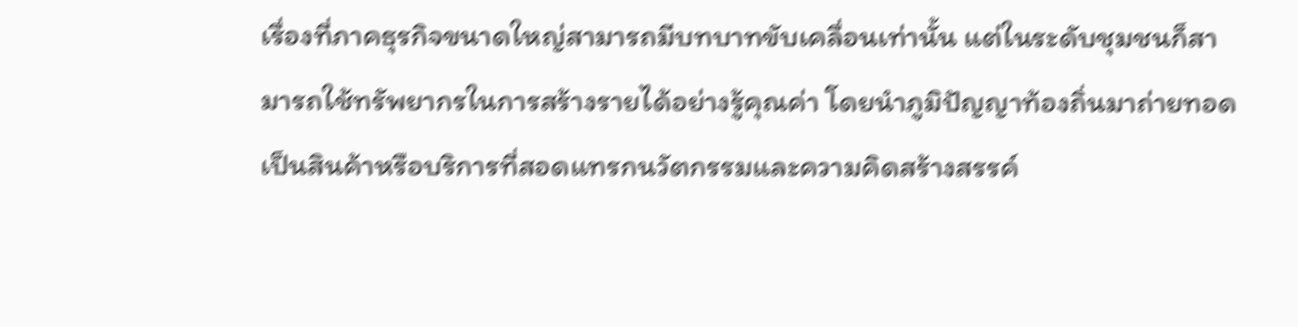เรื่องที่ภาคธุรกิจขนาดใหญ่สามารถมีบทบาทขับเคลื่อนเท่านั้น แต่ในระดับชุมชนก็สามารถใช้ทรัพยากรในการสร้างรายได้อย่างรู้คุณค่า โดยนำภูมิปัญญาท้องถิ่นมาถ่ายทอดเป็นสินค้าหรือบริการที่สอดแทรกนวัตกรรมและความคิดสร้างสรรค์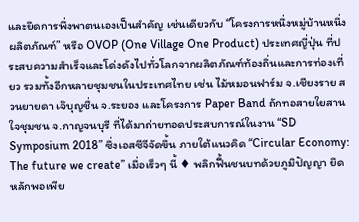และยึดการพึ่งพาตนเองเป็นสำคัญ เช่นเดียวกับ “โครงการหนึ่งหมู่บ้านหนึ่งผลิตภัณฑ์” หรือ OVOP (One Village One Product) ประเทศญี่ปุ่น ที่ประสบความสำเร็จและโด่งดังไปทั่วโลกจากผลิตภัณฑ์ท้องถิ่นและการท่องเที่ยว รวมทั้งอีกหลายชุมชนในประเทศไทย เช่น ไม้หมอนฟาร์ม จ.เชียงราย สวนยายดา เจ๊บุญชื่น จ.ระยอง และโครงการ Paper Band ถักทอสายใยสานใจชุมชน จ.กาญจนบุรี ที่ได้มาถ่ายทอดประสบการณ์ในงาน “SD Symposium 2018” ซึ่งเอสซีจีจัดขึ้น ภายใต้แนวคิด “Circular Economy: The future we create” เมื่อเร็วๆ นี้ ♦ พลิกฟื้นชนบทด้วยภูมิปัญญา ยึดหลักพอเพีย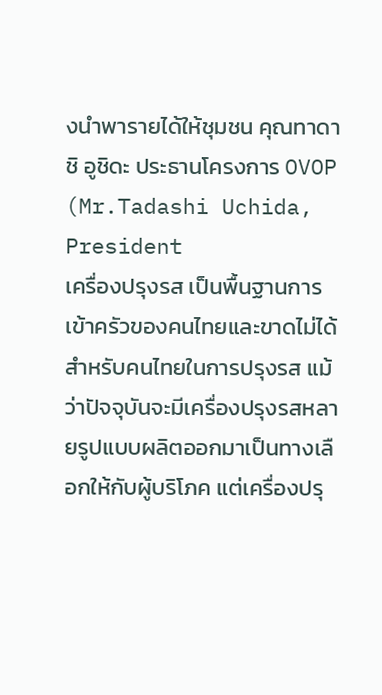งนำพารายได้ให้ชุมชน คุณทาดาชิ อูชิดะ ประธานโครงการ OVOP (Mr.Tadashi Uchida, President
เครื่องปรุงรส เป็นพื้นฐานการเข้าครัวของคนไทยและขาดไม่ได้สำหรับคนไทยในการปรุงรส แม้ว่าปัจจุบันจะมีเครื่องปรุงรสหลายรูปแบบผลิตออกมาเป็นทางเลือกให้กับผู้บริโภค แต่เครื่องปรุ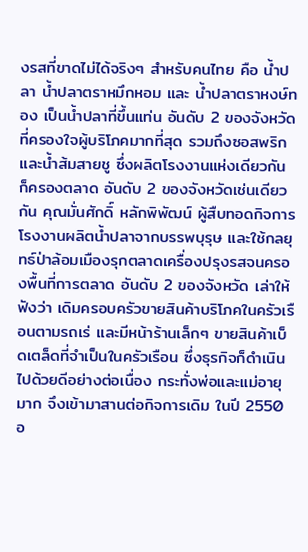งรสที่ขาดไม่ได้จริงๆ สำหรับคนไทย คือ น้ำปลา น้ำปลาตราหมึกหอม และ น้ำปลาตราหงษ์ทอง เป็นน้ำปลาที่ขึ้นแท่น อันดับ 2 ของจังหวัดที่ครองใจผู้บริโภคมากที่สุด รวมถึงซอสพริกและน้ำส้มสายชู ซึ่งผลิตโรงงานแห่งเดียวกัน ก็ครองตลาด อันดับ 2 ของจังหวัดเช่นเดียวกัน คุณมั่นศักดิ์ หลักพิพัฒน์ ผู้สืบทอดกิจการโรงงานผลิตน้ำปลาจากบรรพบุรุษ และใช้กลยุทธ์ป่าล้อมเมืองรุกตลาดเครื่องปรุงรสจนครองพื้นที่การตลาด อันดับ 2 ของจังหวัด เล่าให้ฟังว่า เดิมครอบครัวขายสินค้าบริโภคในครัวเรือนตามรถเร่ และมีหน้าร้านเล็กๆ ขายสินค้าเบ็ดเตล็ดที่จำเป็นในครัวเรือน ซึ่งธุรกิจก็ดำเนินไปด้วยดีอย่างต่อเนื่อง กระทั่งพ่อและแม่อายุมาก จึงเข้ามาสานต่อกิจการเดิม ในปี 2550 อ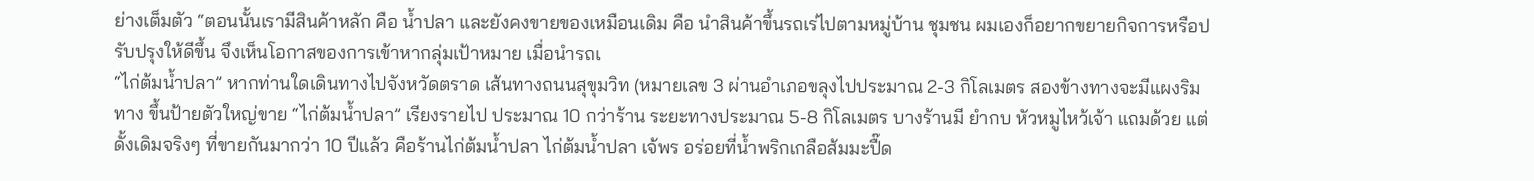ย่างเต็มตัว “ตอนนั้นเรามีสินค้าหลัก คือ น้ำปลา และยังคงขายของเหมือนเดิม คือ นำสินค้าขึ้นรถเร่ไปตามหมู่บ้าน ชุมชน ผมเองก็อยากขยายกิจการหรือปรับปรุงให้ดีขึ้น จึงเห็นโอกาสของการเข้าหากลุ่มเป้าหมาย เมื่อนำรถเ
“ไก่ต้มน้ำปลา” หากท่านใดเดินทางไปจังหวัดตราด เส้นทางถนนสุขุมวิท (หมายเลข 3 ผ่านอำเภอขลุงไปประมาณ 2-3 กิโลเมตร สองข้างทางจะมีแผงริมทาง ขึ้นป้ายตัวใหญ่ขาย “ไก่ต้มน้ำปลา” เรียงรายไป ประมาณ 10 กว่าร้าน ระยะทางประมาณ 5-8 กิโลเมตร บางร้านมี ยำกบ หัวหมูไหว้เจ้า แถมด้วย แต่ดั้งเดิมจริงๆ ที่ขายกันมากว่า 10 ปีแล้ว คือร้านไก่ต้มน้ำปลา ไก่ต้มน้ำปลา เจ้พร อร่อยที่น้ำพริกเกลือส้มมะปื๊ด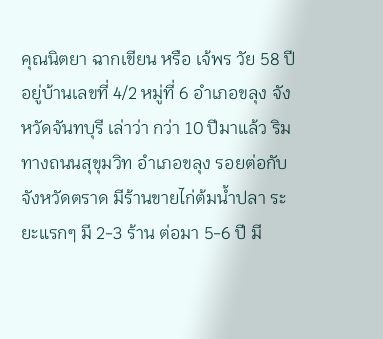คุณนิตยา ฉากเขียน หรือ เจ้พร วัย 58 ปี อยู่บ้านเลขที่ 4/2 หมู่ที่ 6 อำเภอขลุง จังหวัดจันทบุรี เล่าว่า กว่า 10 ปีมาแล้ว ริมทางถนนสุขุมวิท อำเภอขลุง รอยต่อกับจังหวัดตราด มีร้านขายไก่ต้มน้ำปลา ระยะแรกๆ มี 2-3 ร้าน ต่อมา 5-6 ปี มี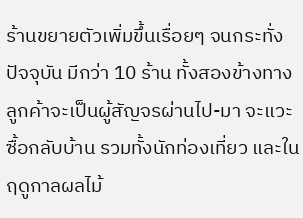ร้านขยายตัวเพิ่มขึ้นเรื่อยๆ จนกระทั่งปัจจุบัน มีกว่า 10 ร้าน ทั้งสองข้างทาง ลูกค้าจะเป็นผู้สัญจรผ่านไป-มา จะแวะซื้อกลับบ้าน รวมทั้งนักท่องเที่ยว และในฤดูกาลผลไม้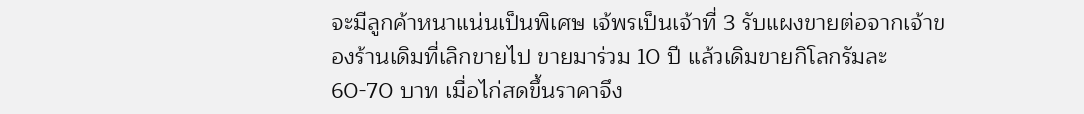จะมีลูกค้าหนาแน่นเป็นพิเศษ เจ้พรเป็นเจ้าที่ 3 รับแผงขายต่อจากเจ้าของร้านเดิมที่เลิกขายไป ขายมาร่วม 10 ปี แล้วเดิมขายกิโลกรัมละ 60-70 บาท เมื่อไก่สดขึ้นราคาจึง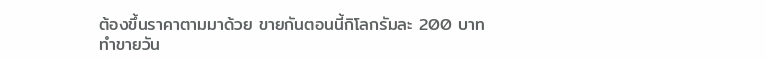ต้องขึ้นราคาตามมาด้วย ขายกันตอนนี้กิโลกรัมละ 200 บาท ทำขายวัน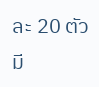ละ 20 ตัว มี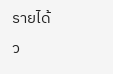รายได้ว